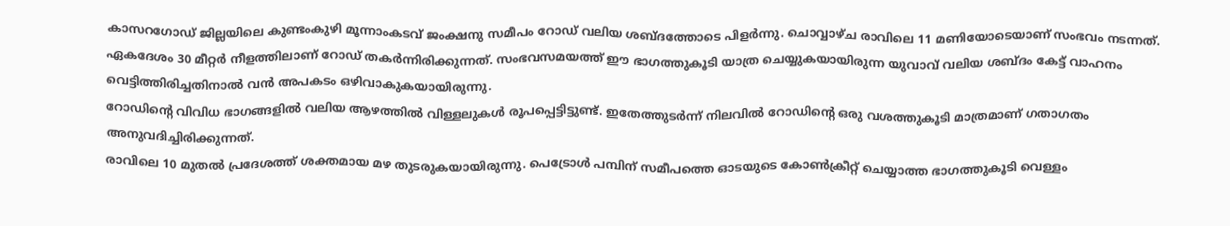കാസറഗോഡ് ജില്ലയിലെ കുണ്ടംകുഴി മൂന്നാംകടവ് ജംക്ഷനു സമീപം റോഡ് വലിയ ശബ്ദത്തോടെ പിളർന്നു. ചൊവ്വാഴ്ച രാവിലെ 11 മണിയോടെയാണ് സംഭവം നടന്നത്.
ഏകദേശം 30 മീറ്റർ നീളത്തിലാണ് റോഡ് തകർന്നിരിക്കുന്നത്. സംഭവസമയത്ത് ഈ ഭാഗത്തുകൂടി യാത്ര ചെയ്യുകയായിരുന്ന യുവാവ് വലിയ ശബ്ദം കേട്ട് വാഹനം വെട്ടിത്തിരിച്ചതിനാൽ വൻ അപകടം ഒഴിവാകുകയായിരുന്നു.
റോഡിന്റെ വിവിധ ഭാഗങ്ങളിൽ വലിയ ആഴത്തിൽ വിള്ളലുകൾ രൂപപ്പെട്ടിട്ടുണ്ട്. ഇതേത്തുടർന്ന് നിലവിൽ റോഡിന്റെ ഒരു വശത്തുകൂടി മാത്രമാണ് ഗതാഗതം അനുവദിച്ചിരിക്കുന്നത്.
രാവിലെ 10 മുതൽ പ്രദേശത്ത് ശക്തമായ മഴ തുടരുകയായിരുന്നു. പെട്രോൾ പമ്പിന് സമീപത്തെ ഓടയുടെ കോൺക്രീറ്റ് ചെയ്യാത്ത ഭാഗത്തുകൂടി വെള്ളം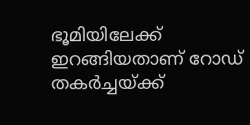ഭൂമിയിലേക്ക് ഇറങ്ങിയതാണ് റോഡ് തകർച്ചയ്ക്ക്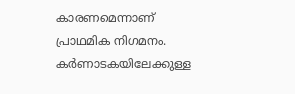കാരണമെന്നാണ് പ്രാഥമിക നിഗമനം.
കർണാടകയിലേക്കുള്ള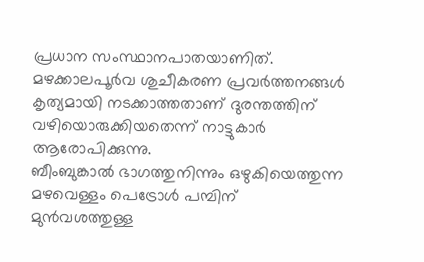പ്രധാന സംസ്ഥാനപാതയാണിത്. മഴക്കാലപൂർവ ശുചീകരണ പ്രവർത്തനങ്ങൾ കൃത്യമായി നടക്കാത്തതാണ് ദുരന്തത്തിന് വഴിയൊരുക്കിയതെന്ന് നാട്ടുകാർ ആരോപിക്കുന്നു.
ബീംബുങ്കാൽ ഭാഗത്തുനിന്നും ഒഴുകിയെത്തുന്ന മഴവെള്ളം പെട്രോൾ പമ്പിന് മുൻവശത്തുള്ള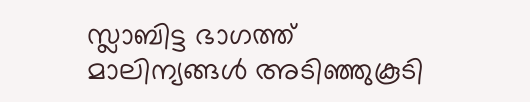സ്ലാബിട്ട ഭാഗത്ത് മാലിന്യങ്ങൾ അടിഞ്ഞുകൂടി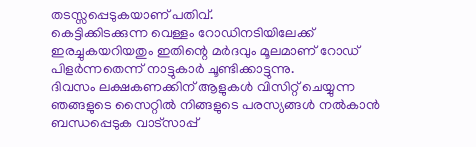തടസ്സപ്പെടുകയാണ് പതിവ്.
കെട്ടിക്കിടക്കുന്ന വെള്ളം റോഡിനടിയിലേക്ക് ഇരച്ചുകയറിയതും ഇതിന്റെ മർദവും മൂലമാണ് റോഡ് പിളർന്നതെന്ന് നാട്ടുകാർ ചൂണ്ടിക്കാട്ടുന്നു.
ദിവസം ലക്ഷകണക്കിന് ആളുകൾ വിസിറ്റ് ചെയ്യുന്ന ഞങ്ങളുടെ സൈറ്റിൽ നിങ്ങളുടെ പരസ്യങ്ങൾ നൽകാൻ ബന്ധപ്പെടുക വാട്സാപ്പ്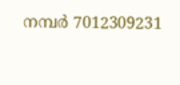നമ്പർ 7012309231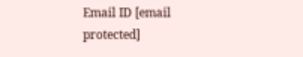Email ID [email protected]